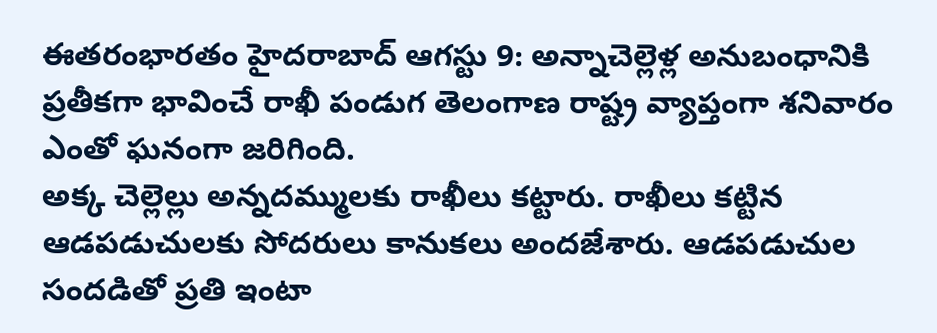ఈతరంభారతం హైదరాబాద్ ఆగస్టు 9: అన్నాచెల్లెళ్ల అనుబంధానికి ప్రతీకగా భావించే రాఖీ పండుగ తెలంగాణ రాష్ట్ర వ్యాప్తంగా శనివారం ఎంతో ఘనంగా జరిగింది.
అక్క చెల్లెల్లు అన్నదమ్ములకు రాఖీలు కట్టారు. రాఖీలు కట్టిన ఆడపడుచులకు సోదరులు కానుకలు అందజేశారు. ఆడపడుచుల సందడితో ప్రతి ఇంటా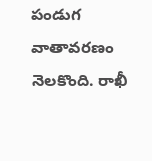పండుగ వాతావరణం నెలకొంది. రాఖీ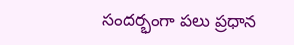సందర్భంగా పలు ప్రధాన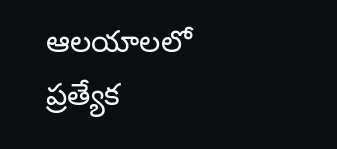ఆలయాలలో ప్రత్యేక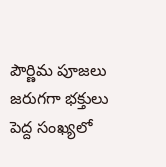పౌర్ణిమ పూజలు జరుగగా భక్తులు పెద్ద సంఖ్యలో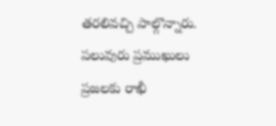తరలివచ్చి పాల్గొన్నారు. పలువురు ప్రముఖులు ప్రజలకు రాఖీ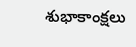శుభాకాంక్షలు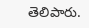తెలిపారు.